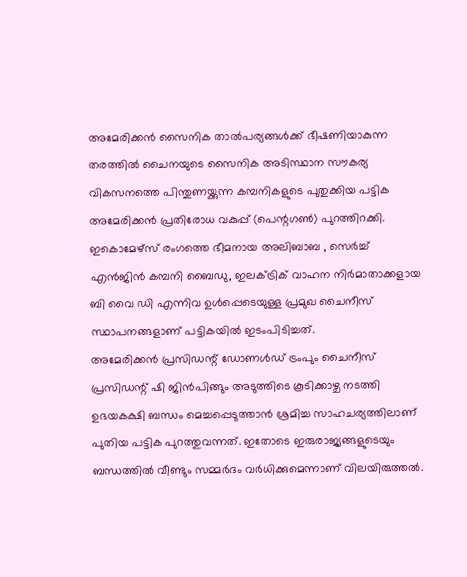അമേരിക്കൻ സൈനിക താൽപര്യങ്ങൾക്ക് ഭീഷണിയാകുന്ന തരത്തിൽ ചൈനയുടെ സൈനിക അടിസ്ഥാന സൗകര്യ വികസനത്തെ പിന്തുണയ്ക്കുന്ന കമ്പനികളുടെ പുതുക്കിയ പട്ടിക അമേരിക്കൻ പ്രതിരോധ വകുപ്പ് (പെന്റഗൺ) പുറത്തിറക്കി. ഇകൊമേഴ്സ് രംഗത്തെ ഭീമനായ അലിബാബ , സെർച്ച് എൻജിൻ കമ്പനി ബൈഡു, ഇലക്ട്രിക് വാഹന നിർമാതാക്കളായ ബി വൈ ഡി എന്നിവ ഉൾപ്പെടെയുള്ള പ്രമുഖ ചൈനീസ് സ്ഥാപനങ്ങളാണ് പട്ടികയിൽ ഇടംപിടിച്ചത്.
അമേരിക്കൻ പ്രസിഡന്റ് ഡോണൾഡ് ട്രംപും ചൈനീസ് പ്രസിഡന്റ് ഷി ജിൻപിങ്ങും അടുത്തിടെ കൂടിക്കാഴ്ച നടത്തി ഉഭയകക്ഷി ബന്ധം മെച്ചപ്പെടുത്താൻ ശ്രമിച്ച സാഹചര്യത്തിലാണ് പുതിയ പട്ടിക പുറത്തുവന്നത്. ഇതോടെ ഇരുരാജ്യങ്ങളുടെയും ബന്ധത്തിൽ വീണ്ടും സമ്മർദം വർധിക്കുമെന്നാണ് വിലയിരുത്തൽ.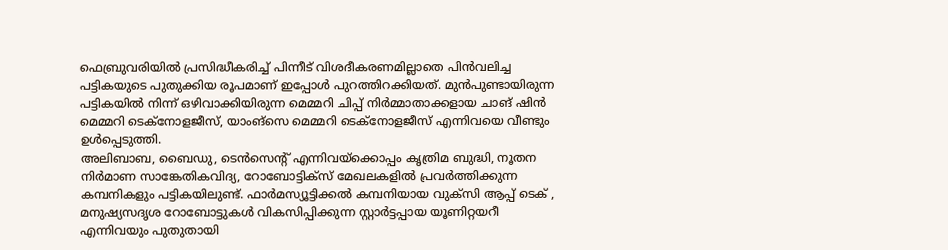ഫെബ്രുവരിയിൽ പ്രസിദ്ധീകരിച്ച് പിന്നീട് വിശദീകരണമില്ലാതെ പിൻവലിച്ച പട്ടികയുടെ പുതുക്കിയ രൂപമാണ് ഇപ്പോൾ പുറത്തിറക്കിയത്. മുൻപുണ്ടായിരുന്ന പട്ടികയിൽ നിന്ന് ഒഴിവാക്കിയിരുന്ന മെമ്മറി ചിപ്പ് നിർമ്മാതാക്കളായ ചാങ് ഷിൻ മെമ്മറി ടെക്നോളജീസ്, യാംങ്സെ മെമ്മറി ടെക്നോളജീസ് എന്നിവയെ വീണ്ടും ഉൾപ്പെടുത്തി.
അലിബാബ, ബൈഡു, ടെൻസെന്റ് എന്നിവയ്ക്കൊപ്പം കൃത്രിമ ബുദ്ധി, നൂതന നിർമാണ സാങ്കേതികവിദ്യ, റോബോട്ടിക്സ് മേഖലകളിൽ പ്രവർത്തിക്കുന്ന കമ്പനികളും പട്ടികയിലുണ്ട്. ഫാർമസ്യൂട്ടിക്കൽ കമ്പനിയായ വുക്സി ആപ്പ് ടെക് , മനുഷ്യസദൃശ റോബോട്ടുകൾ വികസിപ്പിക്കുന്ന സ്റ്റാർട്ടപ്പായ യൂണിറ്റയറീ എന്നിവയും പുതുതായി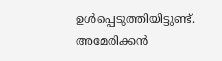ഉൾപ്പെടുത്തിയിട്ടുണ്ട്.
അമേരിക്കൻ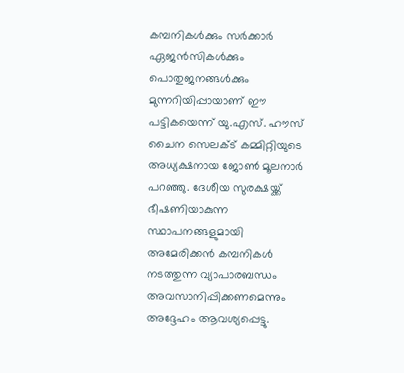കമ്പനികൾക്കും സർക്കാർ ഏജൻസികൾക്കും പൊതുജനങ്ങൾക്കും മുന്നറിയിപ്പായാണ് ഈ പട്ടികയെന്ന് യു.എസ്. ഹൗസ് ചൈന സെലക്ട് കമ്മിറ്റിയുടെ അധ്യക്ഷനായ ജോൺ മൂലനാർ പറഞ്ഞു. ദേശീയ സുരക്ഷയ്ക്ക് ഭീഷണിയാകുന്ന സ്ഥാപനങ്ങളുമായി അമേരിക്കൻ കമ്പനികൾ നടത്തുന്ന വ്യാപാരബന്ധം അവസാനിപ്പിക്കണമെന്നും അദ്ദേഹം ആവശ്യപ്പെട്ടു.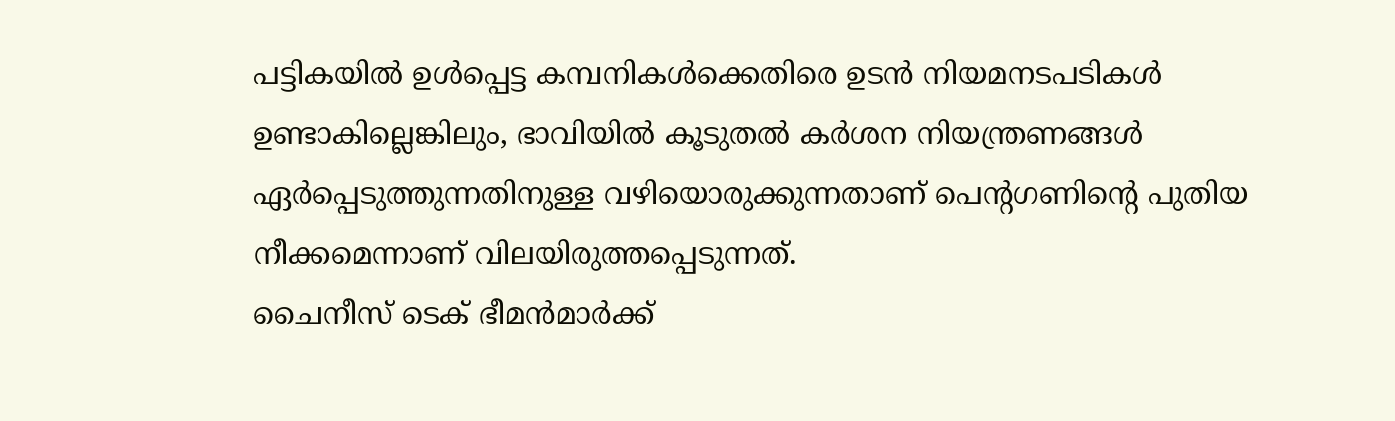പട്ടികയിൽ ഉൾപ്പെട്ട കമ്പനികൾക്കെതിരെ ഉടൻ നിയമനടപടികൾ ഉണ്ടാകില്ലെങ്കിലും, ഭാവിയിൽ കൂടുതൽ കർശന നിയന്ത്രണങ്ങൾ ഏർപ്പെടുത്തുന്നതിനുള്ള വഴിയൊരുക്കുന്നതാണ് പെന്റഗണിന്റെ പുതിയ നീക്കമെന്നാണ് വിലയിരുത്തപ്പെടുന്നത്.
ചൈനീസ് ടെക് ഭീമൻമാർക്ക്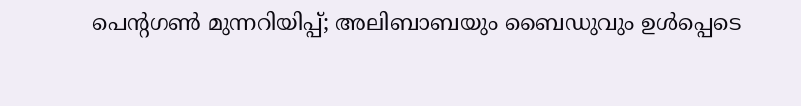പെന്റഗൺ മുന്നറിയിപ്പ്; അലിബാബയും ബൈഡുവും ഉൾപ്പെടെ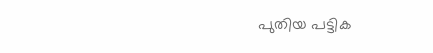പുതിയ പട്ടിക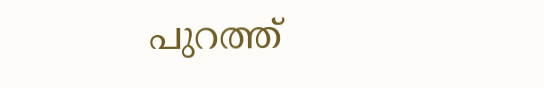പുറത്ത്